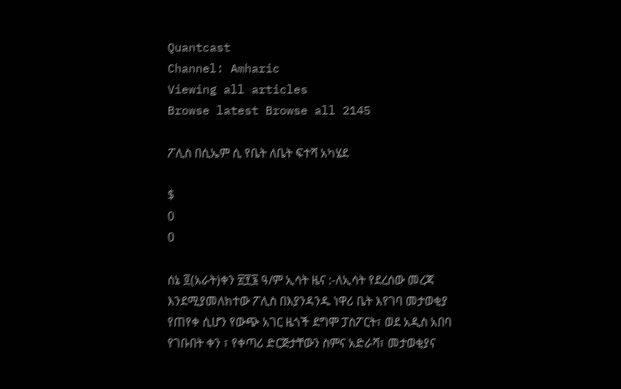Quantcast
Channel: Amharic
Viewing all articles
Browse latest Browse all 2145

ፖሊስ በሲኤም ሲ የቤት ለቤት ፍተሻ አካሄደ

$
0
0

ሰኔ ፬(አራት)ቀን ፳፻፮ ዓ/ም ኢሳት ዜና :-ለኢሳት የደረሰው መረጃ እንደሚያመለክተው ፖሊስ በእያንዳንዱ ነዋሪ ቤት እየገባ መታወቂያ የጠየቀ ሲሆን የውጭ አገር ዜጎች ደግሞ ፓስፖርት፣ ወደ አዲስ አበባ የገቡበት ቀን ፣ የቀጣሪ ድርጅታቸውን ስምና አድራሻ፣ መታወቂያና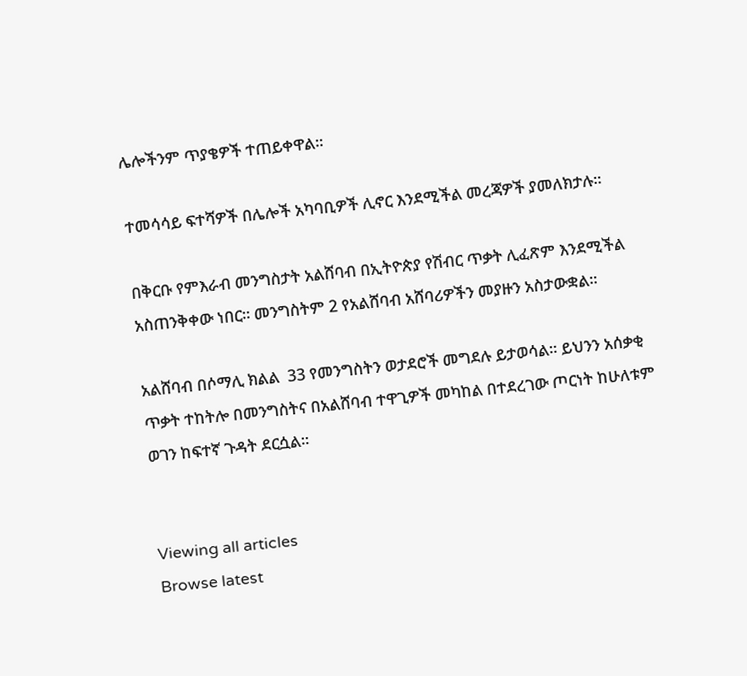ሌሎችንም ጥያቄዎች ተጠይቀዋል።

ተመሳሳይ ፍተሻዎች በሌሎች አካባቢዎች ሊኖር እንደሚችል መረጃዎች ያመለክታሉ።

በቅርቡ የምእራብ መንግስታት አልሸባብ በኢትዮጵያ የሽብር ጥቃት ሊፈጽም እንደሚችል አስጠንቅቀው ነበር። መንግስትም 2 የአልሸባብ አሸባሪዎችን መያዙን አስታውቋል።

አልሸባብ በሶማሊ ክልል  33 የመንግስትን ወታደሮች መግደሉ ይታወሳል። ይህንን አሰቃቂ ጥቃት ተከትሎ በመንግስትና በአልሸባብ ተዋጊዎች መካከል በተደረገው ጦርነት ከሁለቱም ወገን ከፍተኛ ጉዳት ደርሷል።


Viewing all articles
Browse latest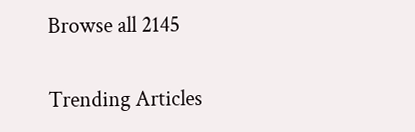Browse all 2145

Trending Articles